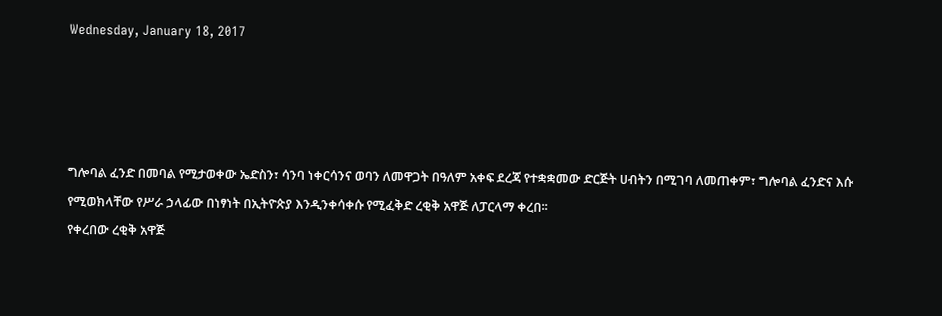Wednesday, January 18, 2017




ግሎባል ፈንድ በመባል የሚታወቀው ኤድስን፣ ሳንባ ነቀርሳንና ወባን ለመዋጋት በዓለም አቀፍ ደረጃ የተቋቋመው ድርጅት ሀብትን በሚገባ ለመጠቀም፣ ግሎባል ፈንድና እሱ የሚወክላቸው የሥራ ኃላፊው በነፃነት በኢትዮጵያ እንዲንቀሳቀሱ የሚፈቅድ ረቂቅ አዋጅ ለፓርላማ ቀረበ፡፡
የቀረበው ረቂቅ አዋጅ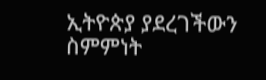ኢትዮጵያ ያደረገችውን ስምምነት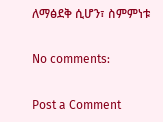ለማፅደቅ ሲሆን፣ ስምምነቱ

No comments:

Post a Comment